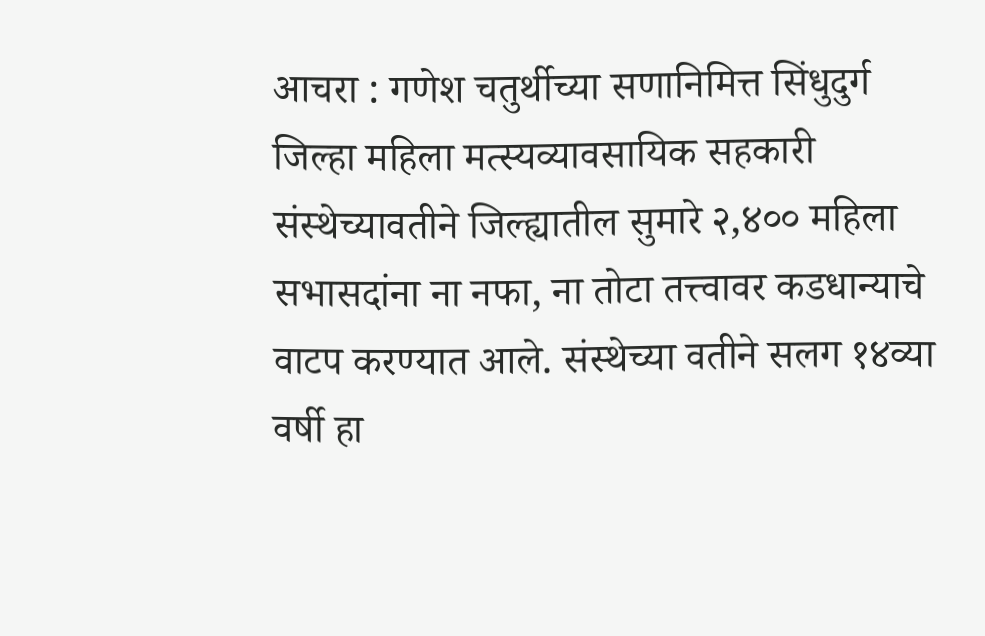आचरा : गणेश चतुर्थीच्या सणानिमित्त सिंधुदुर्ग जिल्हा महिला मत्स्यव्यावसायिक सहकारी संस्थेच्यावतीने जिल्ह्यातील सुमारे २,४०० महिला सभासदांना ना नफा, ना तोटा तत्त्वावर कडधान्याचे वाटप करण्यात आले. संस्थेच्या वतीने सलग १४व्या वर्षी हा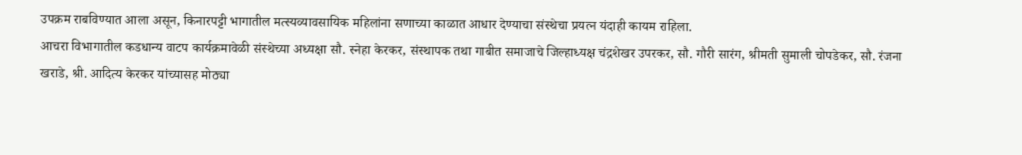उपक्रम राबविण्यात आला असून, किनारपट्टी भागातील मत्स्यव्यावसायिक महिलांना सणाच्या काळात आधार देण्याचा संस्थेचा प्रयत्न यंदाही कायम राहिला.
आचरा विभागातील कडधान्य वाटप कार्यक्रमावेळी संस्थेच्या अध्यक्षा सौ. स्नेहा केरकर, संस्थापक तथा गाबीत समाजाचे जिल्हाध्यक्ष चंद्रशेखर उपरकर, सौ. गौरी सारंग, श्रीमती सुमाली चोपडेकर, सौ. रंजना खराडे, श्री. आदित्य केरकर यांच्यासह मोठ्या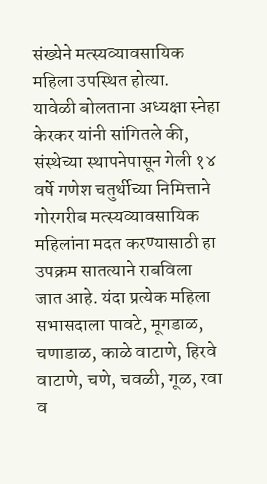संख्येने मत्स्यव्यावसायिक महिला उपस्थित होत्या.
यावेळी बोलताना अध्यक्षा स्नेहा केरकर यांनी सांगितले की, संस्थेच्या स्थापनेपासून गेली १४ वर्षे गणेश चतुर्थीच्या निमित्ताने गोरगरीब मत्स्यव्यावसायिक महिलांना मदत करण्यासाठी हा उपक्रम सातत्याने राबविला जात आहे. यंदा प्रत्येक महिला सभासदाला पावटे, मूगडाळ, चणाडाळ, काळे वाटाणे, हिरवे वाटाणे, चणे, चवळी, गूळ, रवा व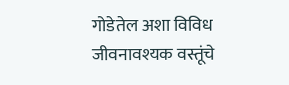गोडेतेल अशा विविध जीवनावश्यक वस्तूंचे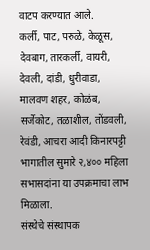वाटप करण्यात आले.
कर्ली, पाट, परुळे, केळूस, देवबाग, तारकर्ली, वायरी, देवली, दांडी, धुरीवाडा, मालवण शहर, कोळंब, सर्जेकोट, तळाशील, तोंडवली, रेवंडी, आचरा आदी किनारपट्टी भागातील सुमारे २,४०० महिला सभासदांना या उपक्रमाचा लाभ मिळाला.
संस्थेचे संस्थापक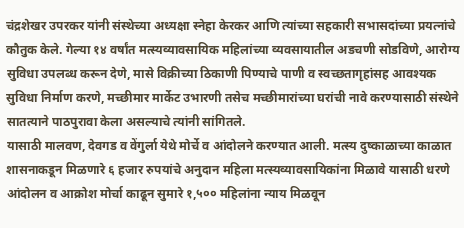चंद्रशेखर उपरकर यांनी संस्थेच्या अध्यक्षा स्नेहा केरकर आणि त्यांच्या सहकारी सभासदांच्या प्रयत्नांचे कौतुक केले. गेल्या १४ वर्षांत मत्स्यव्यावसायिक महिलांच्या व्यवसायातील अडचणी सोडविणे, आरोग्य सुविधा उपलब्ध करून देणे, मासे विक्रीच्या ठिकाणी पिण्याचे पाणी व स्वच्छतागृहांसह आवश्यक सुविधा निर्माण करणे, मच्छीमार मार्केट उभारणी तसेच मच्छीमारांच्या घरांची नावे करण्यासाठी संस्थेने सातत्याने पाठपुरावा केला असल्याचे त्यांनी सांगितले.
यासाठी मालवण, देवगड व वेंगुर्ला येथे मोर्चे व आंदोलने करण्यात आली. मत्स्य दुष्काळाच्या काळात शासनाकडून मिळणारे ६ हजार रुपयांचे अनुदान महिला मत्स्यव्यावसायिकांना मिळावे यासाठी धरणे आंदोलन व आक्रोश मोर्चा काढून सुमारे १,५०० महिलांना न्याय मिळवून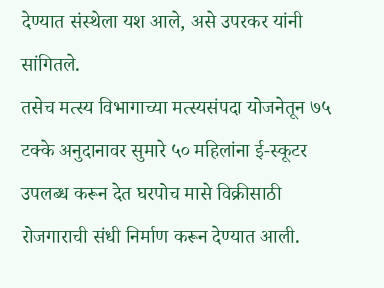देण्यात संस्थेला यश आले, असे उपरकर यांनी सांगितले.
तसेच मत्स्य विभागाच्या मत्स्यसंपदा योजनेतून ७५ टक्के अनुदानावर सुमारे ५० महिलांना ई-स्कूटर उपलब्ध करून देत घरपोच मासे विक्रीसाठी रोजगाराची संधी निर्माण करून देण्यात आली.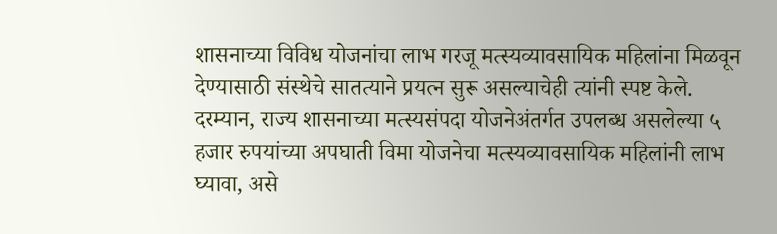शासनाच्या विविध योजनांचा लाभ गरजू मत्स्यव्यावसायिक महिलांना मिळवून देण्यासाठी संस्थेचे सातत्याने प्रयत्न सुरू असल्याचेही त्यांनी स्पष्ट केले.
दरम्यान, राज्य शासनाच्या मत्स्यसंपदा योजनेअंतर्गत उपलब्ध असलेल्या ५ हजार रुपयांच्या अपघाती विमा योजनेचा मत्स्यव्यावसायिक महिलांनी लाभ घ्यावा, असे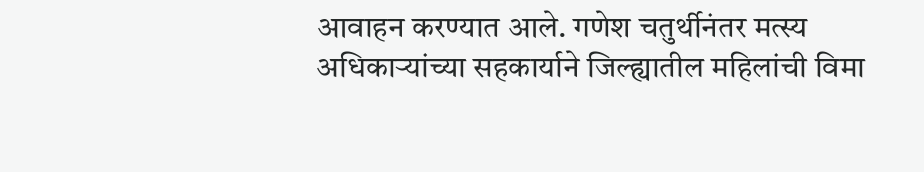आवाहन करण्यात आले. गणेश चतुर्थीनंतर मत्स्य अधिकाऱ्यांच्या सहकार्याने जिल्ह्यातील महिलांची विमा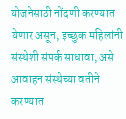योजनेसाठी नोंदणी करण्यात येणार असून, इच्छुक महिलांनी संस्थेशी संपर्क साधावा, असे आवाहन संस्थेच्या वतीने करण्यात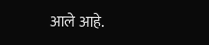आले आहे.